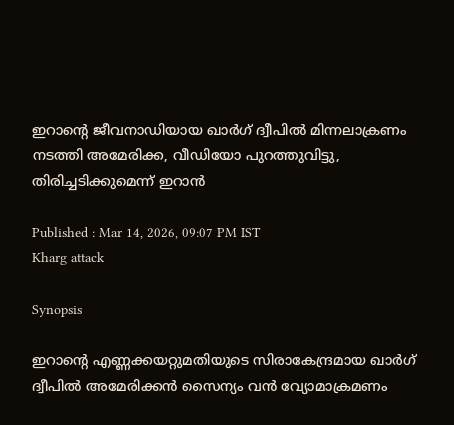ഇറാന്‍റെ ജീവനാഡിയായ ഖാര്‍ഗ് ദ്വീപില്‍ മിന്നലാക്രണം നടത്തി അമേരിക്ക, വീഡിയോ പുറത്തുവിട്ടു, തിരിച്ചടിക്കുമെന്ന് ഇറാന്‍

Published : Mar 14, 2026, 09:07 PM IST
Kharg attack

Synopsis

ഇറാന്‍റെ എണ്ണക്കയറ്റുമതിയുടെ സിരാകേന്ദ്രമായ ഖാർഗ് ദ്വീപിൽ അമേരിക്കൻ സൈന്യം വൻ വ്യോമാക്രമണം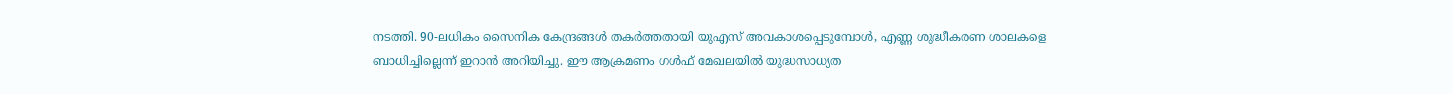നടത്തി. 90-ലധികം സൈനിക കേന്ദ്രങ്ങൾ തകർത്തതായി യുഎസ് അവകാശപ്പെടുമ്പോൾ, എണ്ണ ശുദ്ധീകരണ ശാലകളെ ബാധിച്ചില്ലെന്ന് ഇറാൻ അറിയിച്ചു. ഈ ആക്രമണം ഗൾഫ് മേഖലയിൽ യുദ്ധസാധ്യത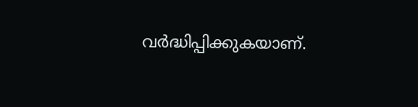വർദ്ധിപ്പിക്കുകയാണ്.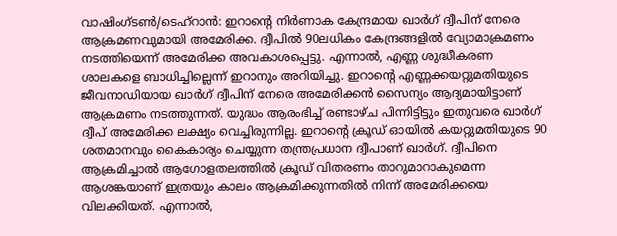വാഷിംഗ്ടൺ/ടെഹ്‌റാൻ: ഇറാന്‍റെ നിർണാക കേന്ദ്രമായ ഖാർഗ് ദ്വീപിന് നേരെ ആക്രമണവുമായി അമേരിക്ക. ദ്വീപിൽ 90ലധികം കേന്ദ്രങ്ങളിൽ വ്യോമാക്രമണം നടത്തിയെന്ന് അമേരിക്ക അവകാശപ്പെട്ടു. എന്നാൽ, എണ്ണ ശുദ്ധീകരണ ശാലകളെ ബാധിച്ചില്ലെന്ന് ഇറാനും അറിയിച്ചു. ഇറാന്റെ എണ്ണക്കയറ്റുമതിയുടെ ജീവനാഡിയായ ഖാർഗ് ദ്വീപിന് നേരെ അമേരിക്കൻ സൈന്യം ആദ്യമായിട്ടാണ് ആക്രമണം നടത്തുന്നത്. യുദ്ധം ആരംഭിച്ച് രണ്ടാഴ്ച പിന്നിട്ടിട്ടും ഇതുവരെ ഖാർഗ് ദ്വീപ് അമേരിക്ക ലക്ഷ്യം വെച്ചിരുന്നില്ല. ഇറാന്‍റെ ക്രൂഡ് ഓയിൽ കയറ്റുമതിയുടെ 90 ശതമാനവും കൈകാര്യം ചെയ്യുന്ന തന്ത്രപ്രധാന ദ്വീപാണ് ഖാർഗ്. ദ്വീപിനെ ആക്രമിച്ചാൽ ആഗോളതലത്തിൽ ക്രൂഡ് വിതരണം താറുമാറാകുമെന്ന ആശങ്കയാണ് ഇത്രയും കാലം ആക്രമിക്കുന്നതിൽ നിന്ന് അമേരിക്കയെ വിലക്കിയത്. എന്നാൽ,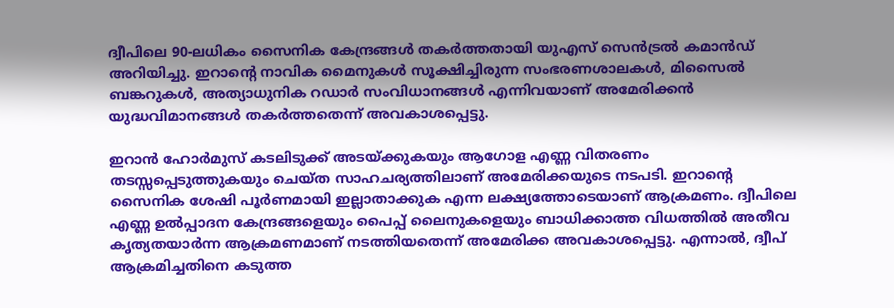ദ്വീപിലെ 90-ലധികം സൈനിക കേന്ദ്രങ്ങൾ തകർത്തതായി യുഎസ് സെൻട്രൽ കമാൻഡ് അറിയിച്ചു. ഇറാന്‍റെ നാവിക മൈനുകൾ സൂക്ഷിച്ചിരുന്ന സംഭരണശാലകൾ, മിസൈൽ ബങ്കറുകൾ, അത്യാധുനിക റഡാർ സംവിധാനങ്ങൾ എന്നിവയാണ് അമേരിക്കൻ യുദ്ധവിമാനങ്ങൾ തകർത്തതെന്ന് അവകാശപ്പെട്ടു.

ഇറാൻ ഹോർമുസ് കടലിടുക്ക് അടയ്ക്കുകയും ആഗോള എണ്ണ വിതരണം തടസ്സപ്പെടുത്തുകയും ചെയ്ത സാഹചര്യത്തിലാണ് അമേരിക്കയുടെ നടപടി. ഇറാന്റെ സൈനിക ശേഷി പൂർണമായി ഇല്ലാതാക്കുക എന്ന ലക്ഷ്യത്തോടെയാണ് ആക്രമണം. ദ്വീപിലെ എണ്ണ ഉൽപ്പാദന കേന്ദ്രങ്ങളെയും പൈപ്പ് ലൈനുകളെയും ബാധിക്കാത്ത വിധത്തിൽ അതീവ കൃത്യതയാർന്ന ആക്രമണമാണ് നടത്തിയതെന്ന് അമേരിക്ക അവകാശപ്പെട്ടു. എന്നാൽ, ദ്വീപ് ആക്രമിച്ചതിനെ കടുത്ത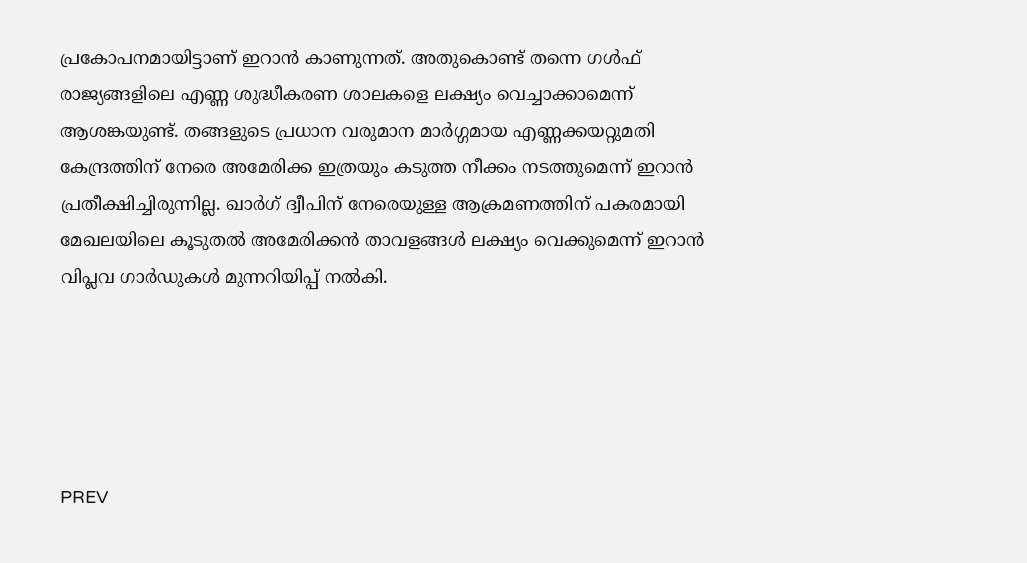പ്രകോപനമായിട്ടാണ് ഇറാൻ കാണുന്നത്. അതുകൊണ്ട് തന്നെ ഗൾഫ് രാജ്യങ്ങളിലെ എണ്ണ ശുദ്ധീകരണ ശാലകളെ ലക്ഷ്യം വെച്ചാക്കാമെന്ന് ആശങ്കയുണ്ട്. തങ്ങളുടെ പ്രധാന വരുമാന മാർഗ്ഗമായ എണ്ണക്കയറ്റുമതി കേന്ദ്രത്തിന് നേരെ അമേരിക്ക ഇത്രയും കടുത്ത നീക്കം നടത്തുമെന്ന് ഇറാൻ പ്രതീക്ഷിച്ചിരുന്നില്ല. ഖാർഗ് ദ്വീപിന് നേരെയുള്ള ആക്രമണത്തിന് പകരമായി മേഖലയിലെ കൂടുതൽ അമേരിക്കൻ താവളങ്ങൾ ലക്ഷ്യം വെക്കുമെന്ന് ഇറാൻ വിപ്ലവ ഗാർഡുകൾ മുന്നറിയിപ്പ് നൽകി.





PREV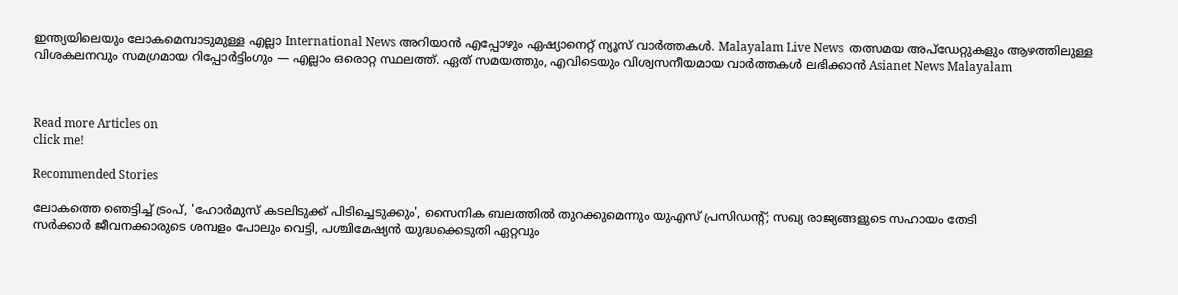ഇന്ത്യയിലെയും ലോകമെമ്പാടുമുള്ള എല്ലാ International News അറിയാൻ എപ്പോഴും ഏഷ്യാനെറ്റ് ന്യൂസ് വാർത്തകൾ. Malayalam Live News  തത്സമയ അപ്‌ഡേറ്റുകളും ആഴത്തിലുള്ള വിശകലനവും സമഗ്രമായ റിപ്പോർട്ടിംഗും — എല്ലാം ഒരൊറ്റ സ്ഥലത്ത്. ഏത് സമയത്തും, എവിടെയും വിശ്വസനീയമായ വാർത്തകൾ ലഭിക്കാൻ Asianet News Malayalam



Read more Articles on
click me!

Recommended Stories

ലോകത്തെ ഞെട്ടിച്ച് ട്രംപ്, 'ഹോർമുസ് കടലിടുക്ക് പിടിച്ചെടുക്കും', സൈനിക ബലത്തിൽ തുറക്കുമെന്നും യുഎസ് പ്രസിഡന്‍റ്; സഖ്യ രാജ്യങ്ങളുടെ സഹായം തേടി
സർക്കാർ ജീവനക്കാരുടെ ശമ്പളം പോലും വെട്ടി, പശ്ചിമേഷ്യൻ യുദ്ധക്കെടുതി ഏറ്റവും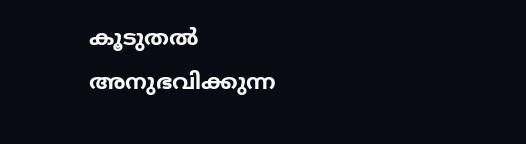കൂടുതൽ അനുഭവിക്കുന്ന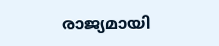രാജ്യമായി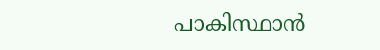പാകിസ്ഥാൻ